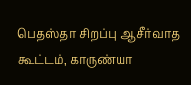பெதஸ்தா சிறப்பு ஆசீர்வாத கூட்டம், காருண்யா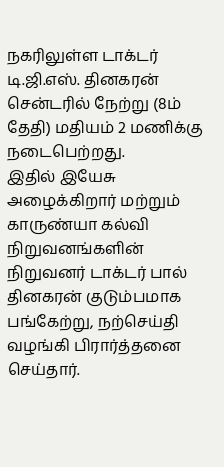நகரிலுள்ள டாக்டர் டி.ஜி.எஸ். தினகரன் சென்டரில் நேற்று (8ம் தேதி) மதியம் 2 மணிக்கு நடைபெற்றது.
இதில் இயேசு அழைக்கிறார் மற்றும் காருண்யா கல்வி நிறுவனங்களின் நிறுவனர் டாக்டர் பால் தினகரன் குடும்பமாக பங்கேற்று, நற்செய்தி வழங்கி பிரார்த்தனை செய்தார்.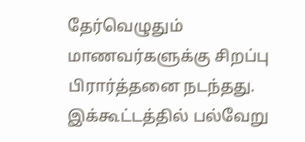தேர்வெழுதும் மாணவர்களுக்கு சிறப்பு பிரார்த்தனை நடந்தது. இக்கூட்டத்தில் பல்வேறு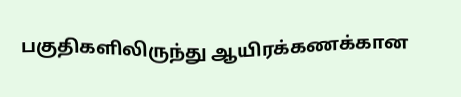பகுதிகளிலிருந்து ஆயிரக்கணக்கான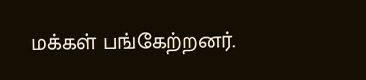மக்கள் பங்கேற்றனர்.